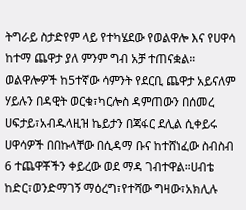ትግራይ ስታድየም ላይ የተካሄደው የወልዋሎ እና የሀዋሳ ከተማ ጨዋታ ያለ ምንም ግብ አቻ ተጠናቋል። ወልዋሎዎች ከ5ተኛው ሳምንት የደርቢ ጨዋታ አይናለም ሃይሉን በዳዊት ወርቁ፣ካርሎስ ዳምጠውን በሰመረ ሀፍታይ፣አብዱላዚዝ ኬይታን በጃፋር ደሊል ሲቀይሩ ሀዋሳዎች በበኩላቸው በሲዳማ ቡና ከተሸነፈው ስብስብ 6 ተጨዋቾችን ቀይረው ወደ ማዳ ገብተዋል።ሀብቴ ከድር፣ወንድማገኝ ማዕረግ፣የተሻው ግዛው፣አክሊሉ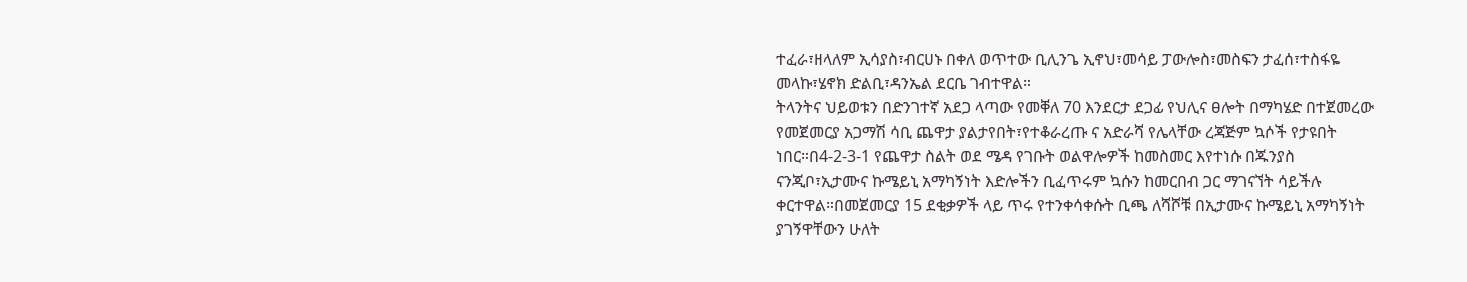ተፈራ፣ዘላለም ኢሳያስ፣ብርሀኑ በቀለ ወጥተው ቢሊንጌ ኢኖህ፣መሳይ ፓውሎስ፣መስፍን ታፈሰ፣ተስፋዬ መላኩ፣ሄኖክ ድልቢ፣ዳንኤል ደርቤ ገብተዋል።
ትላንትና ህይወቱን በድንገተኛ አደጋ ላጣው የመቐለ 70 እንደርታ ደጋፊ የህሊና ፀሎት በማካሄድ በተጀመረው የመጀመርያ አጋማሽ ሳቢ ጨዋታ ያልታየበት፣የተቆራረጡ ና አድራሻ የሌላቸው ረጃጅም ኳሶች የታዩበት ነበር።በ4-2-3-1 የጨዋታ ስልት ወደ ሜዳ የገቡት ወልዋሎዎች ከመስመር እየተነሱ በጁንያስ ናንጂቦ፣ኢታሙና ኩሜይኒ አማካኝነት እድሎችን ቢፈጥሩም ኳሱን ከመርበብ ጋር ማገናኘት ሳይችሉ ቀርተዋል።በመጀመርያ 15 ደቂቃዎች ላይ ጥሩ የተንቀሳቀሱት ቢጫ ለሻሾቹ በኢታሙና ኩሜይኒ አማካኝነት ያገኝዋቸውን ሁለት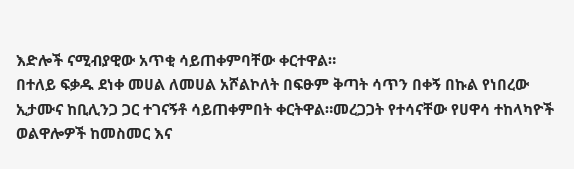እድሎች ናሚብያዊው አጥቂ ሳይጠቀምባቸው ቀርተዋል።
በተለይ ፍቃዱ ደነቀ መሀል ለመሀል አሾልኮለት በፍፁም ቅጣት ሳጥን በቀኝ በኩል የነበረው ኢታሙና ከቢሊንጋ ጋር ተገናኝቶ ሳይጠቀምበት ቀርትዋል።መረጋጋት የተሳናቸው የሀዋሳ ተከላካዮች ወልዋሎዎች ከመስመር እና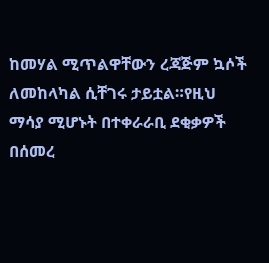ከመሃል ሚጥልዋቸውን ረጃጅም ኳሶች ለመከላካል ሲቸገሩ ታይቷል።የዚህ ማሳያ ሚሆኑት በተቀራራቢ ደቂቃዎች በሰመረ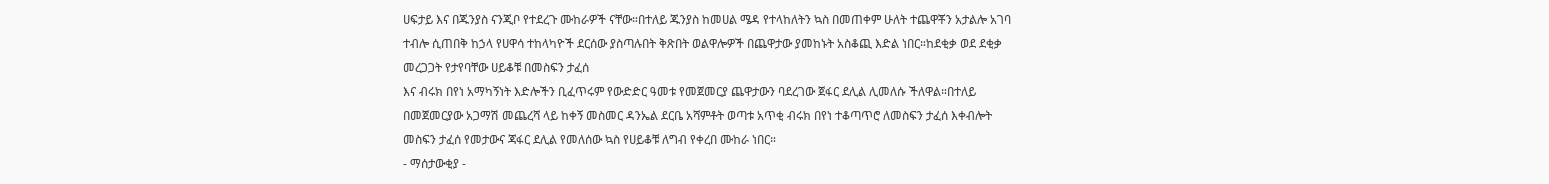ሀፍታይ እና በጁንያስ ናንጂቦ የተደረጉ ሙከራዎች ናቸው።በተለይ ጁንያስ ከመሀል ሜዳ የተላከለትን ኳስ በመጠቀም ሁለት ተጨዋቾን አታልሎ አገባ ተብሎ ሲጠበቅ ከኃላ የሀዋሳ ተከላካዮች ደርሰው ያስጣሉበት ቅጽበት ወልዋሎዎች በጨዋታው ያመከኑት አስቆጪ እድል ነበር።ከደቂቃ ወደ ደቂቃ መረጋጋት የታየባቸው ሀይቆቹ በመስፍን ታፈሰ
እና ብሩክ በየነ አማካኝነት እድሎችን ቢፈጥሩም የውድድር ዓመቱ የመጀመርያ ጨዋታውን ባደረገው ጀፋር ደሊል ሊመለሱ ችለዋል።በተለይ በመጀመርያው አጋማሽ መጨረሻ ላይ ከቀኝ መስመር ዳንኤል ደርቤ አሻምቶት ወጣቱ አጥቂ ብሩክ በየነ ተቆጣጥሮ ለመስፍን ታፈሰ እቀብሎት መስፍን ታፈሰ የመታውና ጃፋር ደሊል የመለሰው ኳስ የሀይቆቹ ለግብ የቀረበ ሙከራ ነበር።
- ማሰታውቂያ -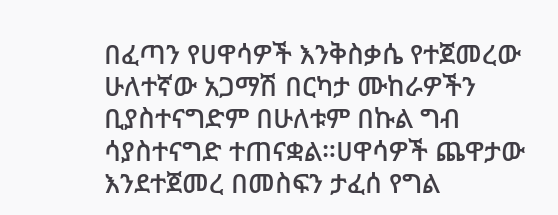በፈጣን የሀዋሳዎች እንቅስቃሴ የተጀመረው ሁለተኛው አጋማሽ በርካታ ሙከራዎችን ቢያስተናግድም በሁለቱም በኩል ግብ ሳያስተናግድ ተጠናቋል።ሀዋሳዎች ጨዋታው እንደተጀመረ በመስፍን ታፈሰ የግል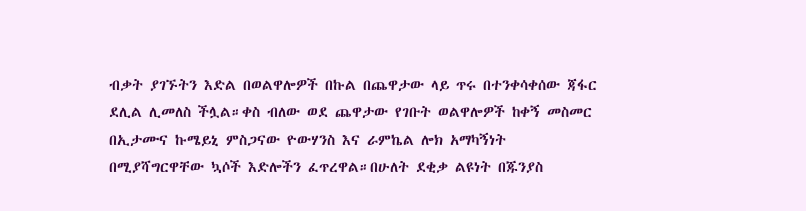ብቃት ያገኙትን እድል በወልዋሎዎች በኩል በጨዋታው ላይ ጥሩ በተንቀሳቀሰው ጃፋር ደሊል ሊመለስ ችሏል።ቀስ ብለው ወደ ጨዋታው የገቡት ወልዋሎዎች ከቀኝ መስመር በኢታሙና ኩሜይኒ ምስጋናው ዮውሃንስ እና ራምኬል ሎክ አማካኝነት በሚያሻግርዋቸው ኳሶች እድሎችን ፈጥረዋል።በሁለት ደቂቃ ልዩነት በጁንያስ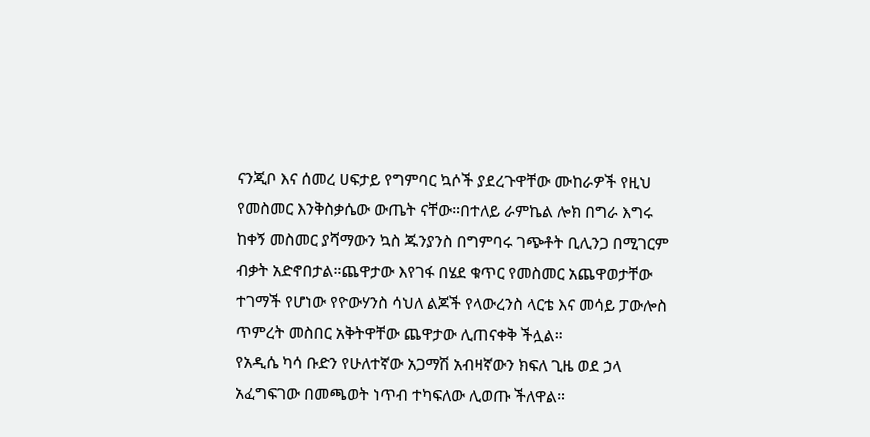ናንጂቦ እና ሰመረ ሀፍታይ የግምባር ኳሶች ያደረጉዋቸው ሙከራዎች የዚህ የመስመር እንቅስቃሴው ውጤት ናቸው።በተለይ ራምኬል ሎክ በግራ እግሩ ከቀኝ መስመር ያሻማውን ኳስ ጁንያንስ በግምባሩ ገጭቶት ቢሊንጋ በሚገርም ብቃት አድኖበታል።ጨዋታው እየገፋ በሄደ ቁጥር የመስመር አጨዋወታቸው ተገማች የሆነው የዮውሃንስ ሳህለ ልጆች የላውረንስ ላርቴ እና መሳይ ፓውሎስ ጥምረት መስበር አቅትዋቸው ጨዋታው ሊጠናቀቅ ችሏል።
የአዲሴ ካሳ ቡድን የሁለተኛው አጋማሽ አብዛኛውን ክፍለ ጊዜ ወደ ኃላ አፈግፍገው በመጫወት ነጥብ ተካፍለው ሊወጡ ችለዋል።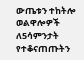ውጤቱን ተከትሎ ወልዋሎዎች ለ5ሳምንታት የተቆናጠጡትን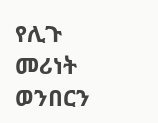የሊጉ መሪነት ወንበርን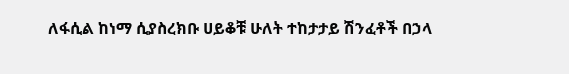ለፋሲል ከነማ ሲያስረክቡ ሀይቆቹ ሁለት ተከታታይ ሽንፈቶች በኃላ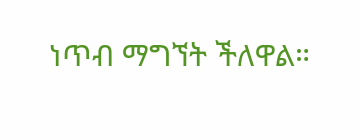ነጥብ ማግኘት ችለዋል።